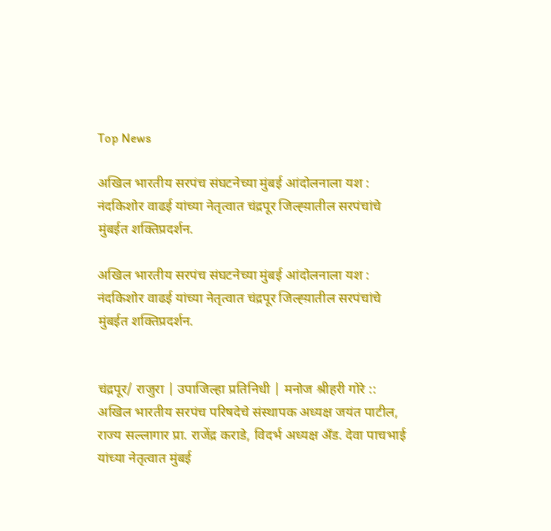Top News

अखिल भारतीय सरपंच संघटनेच्या मुंबई आंदोलनाला यश : नंदकिशोर वाढई यांच्या नेतृत्वात चंद्रपूर जिल्ह्य़ातील सरपंचांचे मुंबईत शक्तिप्रदर्शन.

अखिल भारतीय सरपंच संघटनेच्या मुंबई आंदोलनाला यश : नंदकिशोर वाढई यांच्या नेतृत्वात चंद्रपूर जिल्ह्य़ातील सरपंचांचे मुंबईत शक्तिप्रदर्शन.


चंद्रपूर/ राजुरा | उपाजिल्हा प्रतिनिधी | मनोज श्रीहरी गोरे :: अखिल भारतीय सरपंच परिषदेचे संस्थापक अध्यक्ष जयंत पाटील, राज्य सल्लागार प्रा. राजेंद्र कराडे, विदर्भ अध्यक्ष अँड. देवा पाचभाई यांच्या नेतृत्वात मुंबई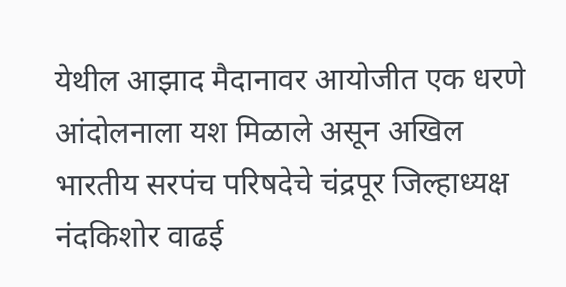येथील आझाद मैदानावर आयोजीत एक धरणे आंदोलनाला यश मिळाले असून अखिल भारतीय सरपंच परिषदेचे चंद्रपूर जिल्हाध्यक्ष नंदकिशोर वाढई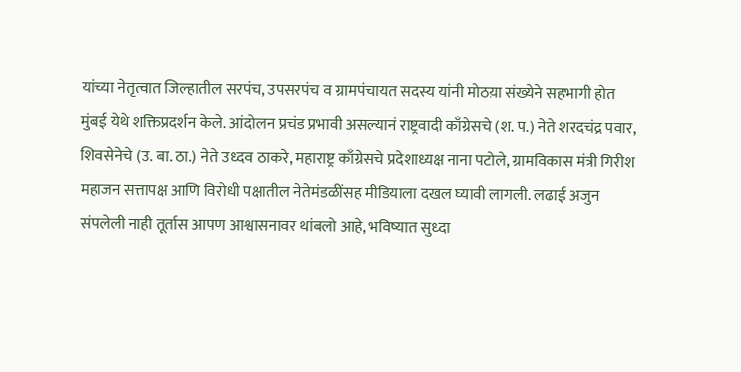यांच्या नेतृत्वात जिल्हातील सरपंच, उपसरपंच व ग्रामपंचायत सदस्य यांनी मोठय़ा संख्येने सहभागी होत मुंबई येथे शक्तिप्रदर्शन केले. आंदोलन प्रचंड प्रभावी असल्यानं राष्ट्रवादी काँग्रेसचे (श. प.) नेते शरदचंद्र पवार, शिवसेनेचे (उ. बा. ठा.) नेते उध्दव ठाकरे, महाराष्ट्र काँग्रेसचे प्रदेशाध्यक्ष नाना पटोले, ग्रामविकास मंत्री गिरीश महाजन सत्तापक्ष आणि विरोधी पक्षातील नेतेमंडळींसह मीडियाला दखल घ्यावी लागली. लढाई अजुन संपलेली नाही तूर्तास आपण आश्वासनावर थांबलो आहे, भविष्यात सुध्दा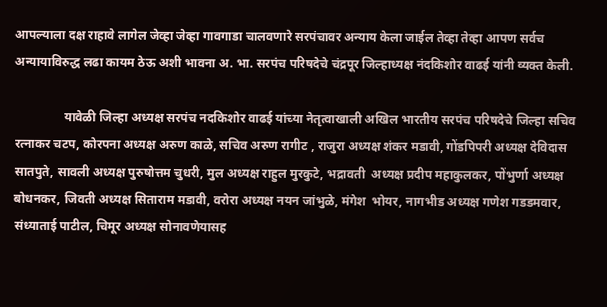आपल्याला दक्ष राहावे लागेल जेव्हा जेव्हा गावगाडा चालवणारे सरपंचावर अन्याय केला जाईल तेव्हा तेव्हा आपण सर्वच अन्यायाविरुद्ध लढा कायम ठेऊ अशी भावना अ. भा. सरपंच परिषदेचे चंद्रपूर जिल्हाध्यक्ष नंदकिशोर वाढई यांनी व्यक्त केली.

                यावेळी जिल्हा अध्यक्ष सरपंच नदकिशोर वाढई यांच्या नेतृत्वाखाली अखिल भारतीय सरपंच परिषदेचे जिल्हा सचिव रत्नाकर चटप, कोरपना अध्यक्ष अरुण काळे, सचिव अरुण रागीट , राजुरा अध्यक्ष शंकर मडावी, गोंडपिपरी अध्यक्ष देविदास सातपुते, सावली अध्यक्ष पुरुषोत्तम चुधरी, मुल अध्यक्ष राहुल मुरकुटे, भद्रावती  अध्यक्ष प्रदीप महाकुलकर, पोंभुर्णा अध्यक्ष बोधनकर, जिवती अध्यक्ष सिताराम मडावी, वरोरा अध्यक्ष नयन जांभुळे, मंगेश  भोयर, नागभीड अध्यक्ष गणेश गडडमवार, संध्याताई पाटील, चिमूर अध्यक्ष सोनावणेयासह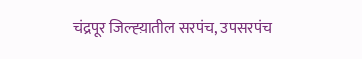चंद्रपूर जिल्ह्य़ातील सरपंच, उपसरपंच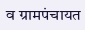व ग्रामपंचायत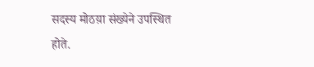सदस्य मोठय़ा संख्येने उपस्थित होते.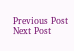Previous Post Next Post